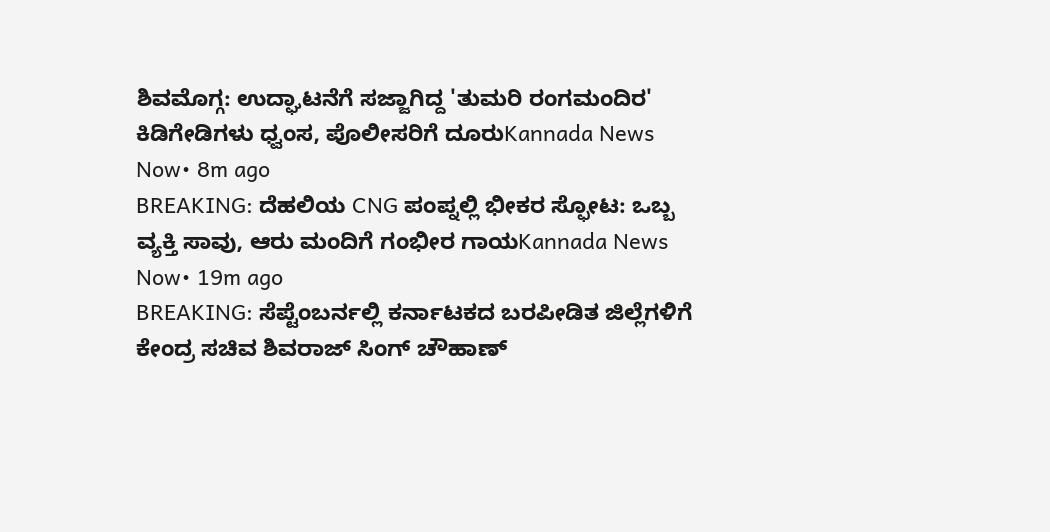ಶಿವಮೊಗ್ಗ: ಉದ್ಘಾಟನೆಗೆ ಸಜ್ಜಾಗಿದ್ದ 'ತುಮರಿ ರಂಗಮಂದಿರ' ಕಿಡಿಗೇಡಿಗಳು ಧ್ವಂಸ, ಪೊಲೀಸರಿಗೆ ದೂರುKannada News Now• 8m ago
BREAKING: ದೆಹಲಿಯ CNG ಪಂಪ್ನಲ್ಲಿ ಭೀಕರ ಸ್ಫೋಟ: ಒಬ್ಬ ವ್ಯಕ್ತಿ ಸಾವು, ಆರು ಮಂದಿಗೆ ಗಂಭೀರ ಗಾಯKannada News Now• 19m ago
BREAKING: ಸೆಪ್ಟೆಂಬರ್ನಲ್ಲಿ ಕರ್ನಾಟಕದ ಬರಪೀಡಿತ ಜಿಲ್ಲೆಗಳಿಗೆ ಕೇಂದ್ರ ಸಚಿವ ಶಿವರಾಜ್ ಸಿಂಗ್ ಚೌಹಾಣ್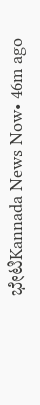ಭೇಟಿKannada News Now• 46m ago